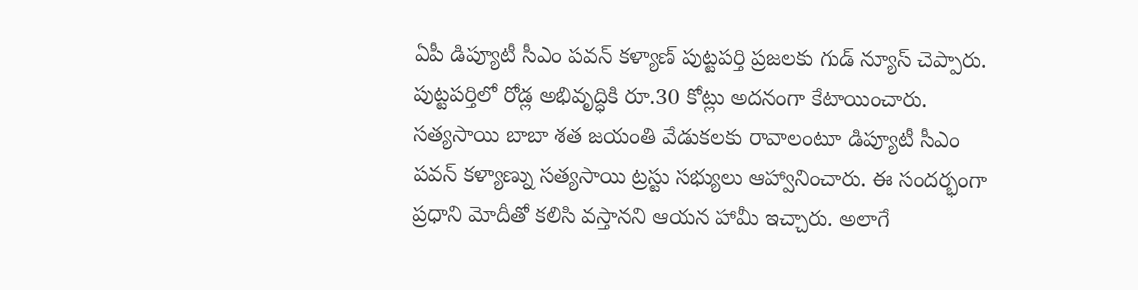ఏపీ డిప్యూటీ సీఎం పవన్ కళ్యాణ్ పుట్టపర్తి ప్రజలకు గుడ్ న్యూస్ చెప్పారు. పుట్టపర్తిలో రోడ్ల అభివృద్ధికి రూ.30 కోట్లు అదనంగా కేటాయించారు. సత్యసాయి బాబా శత జయంతి వేడుకలకు రావాలంటూ డిప్యూటీ సీఎం పవన్ కళ్యాణ్ను సత్యసాయి ట్రస్టు సభ్యులు ఆహ్వానించారు. ఈ సందర్భంగా ప్రధాని మోదీతో కలిసి వస్తానని ఆయన హామీ ఇచ్చారు. అలాగే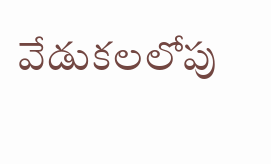వేడుకలలోపు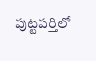పుట్టపర్తిలో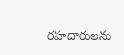రహదారులను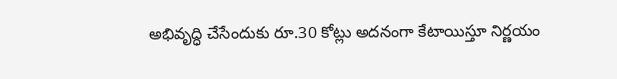అభివృద్ధి చేసేందుకు రూ.30 కోట్లు అదనంగా కేటాయిస్తూ నిర్ణయం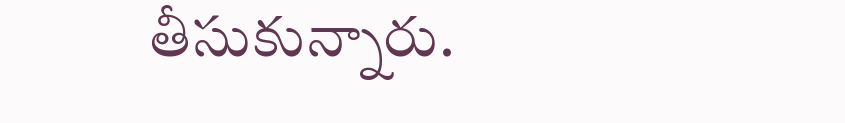తీసుకున్నారు.